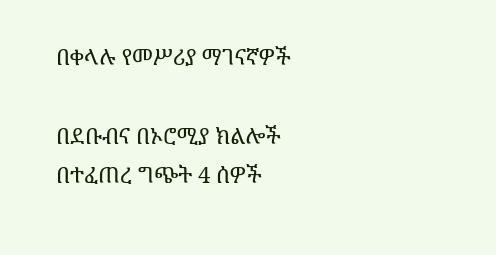በቀላሉ የመሥሪያ ማገናኛዎች

በደቡብና በኦሮሚያ ክልሎች በተፈጠረ ግጭት 4 ሰዎች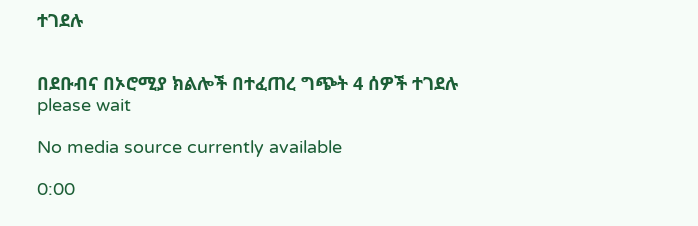ተገደሉ


በደቡብና በኦሮሚያ ክልሎች በተፈጠረ ግጭት 4 ሰዎች ተገደሉ
please wait

No media source currently available

0:00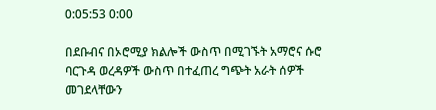0:05:53 0:00

በደቡብና በኦሮሚያ ክልሎች ውስጥ በሚገኙት አማሮና ሱሮ ባርጉዳ ወረዳዎች ውስጥ በተፈጠረ ግጭት አራት ሰዎች መገደላቸውን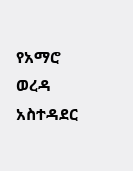የአማሮ ወረዳ አስተዳደር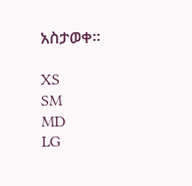አስታወቀ፡፡

XS
SM
MD
LG